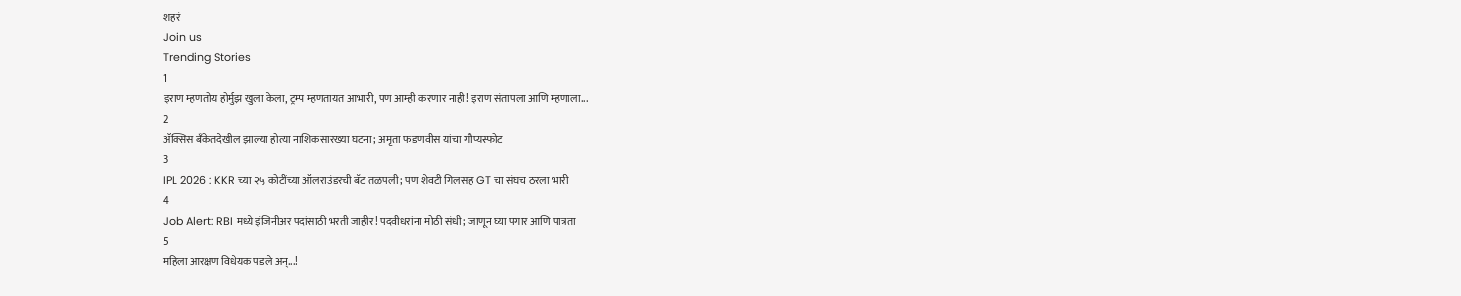शहरं
Join us
Trending Stories
1
इराण म्हणतोय होर्मुझ खुला केला, ट्रम्प म्हणतायत आभारी, पण आम्ही करणार नाही! इराण संतापला आणि म्हणाला...
2
ॲक्सिस बँकेतदेखील झाल्या होत्या नाशिकसारख्या घटना; अमृता फडणवीस यांचा गौप्यस्फोट
3
IPL 2026 : KKR च्या २५ कोटींच्या ऑलराउंडरची बॅट तळपली; पण शेवटी गिलसह GT चा संघच ठरला भारी
4
Job Alert: RBI मध्ये इंजिनीअर पदांसाठी भरती जाहीर! पदवीधरांना मोठी संधी; जाणून घ्या पगार आणि पात्रता
5
महिला आरक्षण विधेयक पडले अन्...!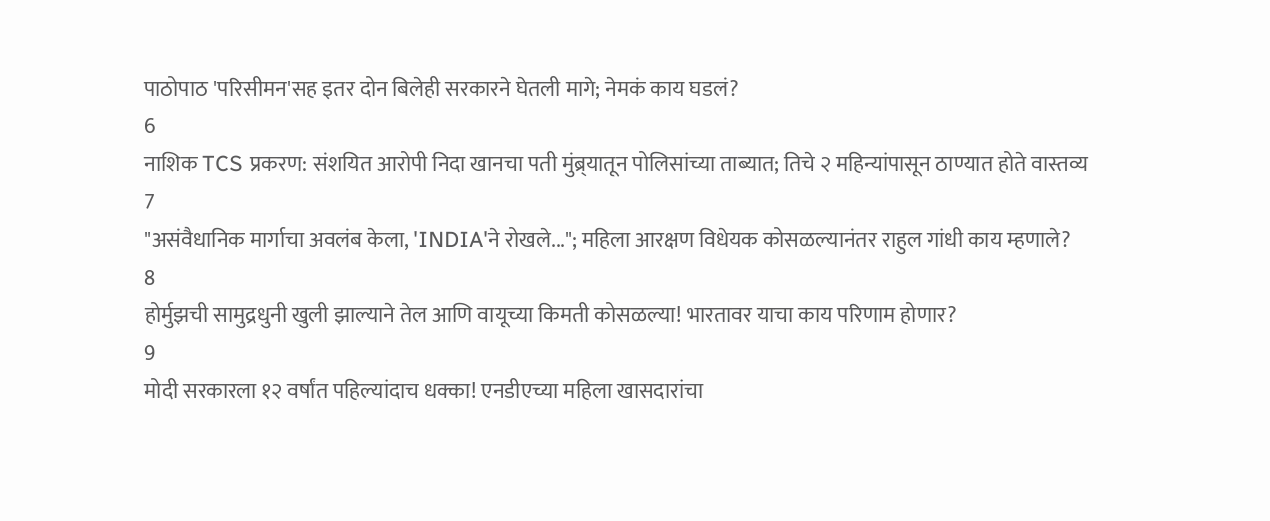पाठोपाठ 'परिसीमन'सह इतर दोन बिलेही सरकारने घेतली मागे; नेमकं काय घडलं?
6
नाशिक TCS प्रकरण: संशयित आरोपी निदा खानचा पती मुंब्र्यातून पोलिसांच्या ताब्यात; तिचे २ महिन्यांपासून ठाण्यात होते वास्तव्य
7
"असंवैधानिक मार्गाचा अवलंब केला, 'INDIA'ने रोखले..."; महिला आरक्षण विधेयक कोसळल्यानंतर राहुल गांधी काय म्हणाले?
8
होर्मुझची सामुद्रधुनी खुली झाल्याने तेल आणि वायूच्या किमती कोसळल्या! भारतावर याचा काय परिणाम होणार?
9
मोदी सरकारला १२ वर्षांत पहिल्यांदाच धक्का! एनडीएच्या महिला खासदारांचा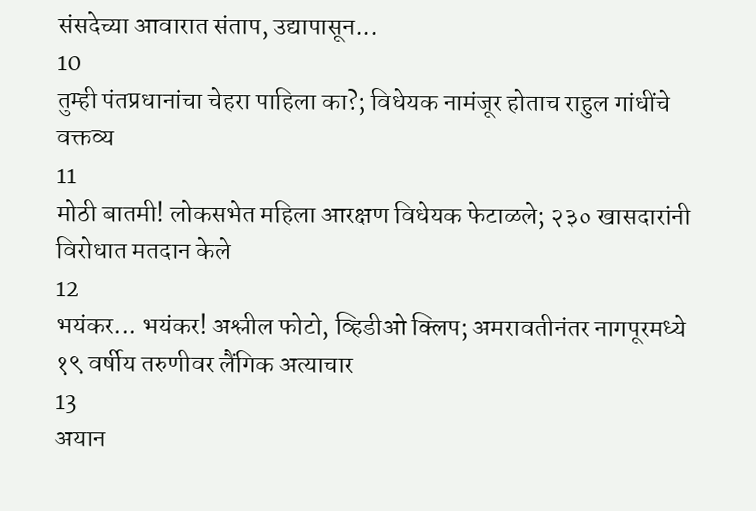संसदेच्या आवारात संताप, उद्यापासून...
10
तुम्ही पंतप्रधानांचा चेहरा पाहिला का?; विधेयक नामंजूर होताच राहुल गांधींचे वक्तव्य
11
मोठी बातमी! लोकसभेत महिला आरक्षण विधेयक फेटाळले; २३० खासदारांनी विरोधात मतदान केले
12
भयंकर... भयंकर! अश्लील फोटो, व्हिडीओ क्लिप; अमरावतीनंतर नागपूरमध्ये १९ वर्षीय तरुणीवर लैंगिक अत्याचार
13
अयान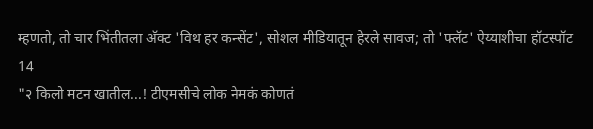म्हणतो, तो चार भिंतीतला अ‍ॅक्ट 'विथ हर कन्सेंट', सोशल मीडियातून हेरले सावज; तो 'फ्लॅट' ऐय्याशीचा हॉटस्पॉट
14
"२ किलो मटन खातील...! टीएमसीचे लोक नेमकं कोणतं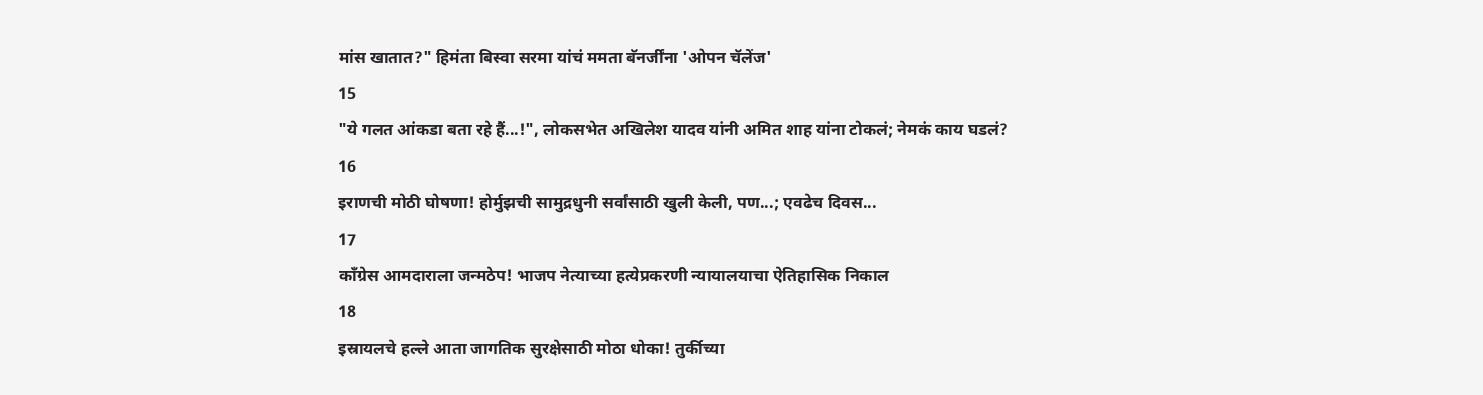मांस खातात?" हिमंता बिस्वा सरमा यांचं ममता बॅनर्जींना 'ओपन चॅलेंज'
15
"ये गलत आंकडा बता रहे हैं...!", लोकसभेत अखिलेश यादव यांनी अमित शाह यांना टोकलं; नेमकं काय घडलं?
16
इराणची मोठी घोषणा! होर्मुझची सामुद्रधुनी सर्वांसाठी खुली केली, पण...; एवढेच दिवस...
17
काँग्रेस आमदाराला जन्मठेप! भाजप नेत्याच्या हत्येप्रकरणी न्यायालयाचा ऐतिहासिक निकाल
18
इस्रायलचे हल्ले आता जागतिक सुरक्षेसाठी मोठा धोका! तुर्कीच्या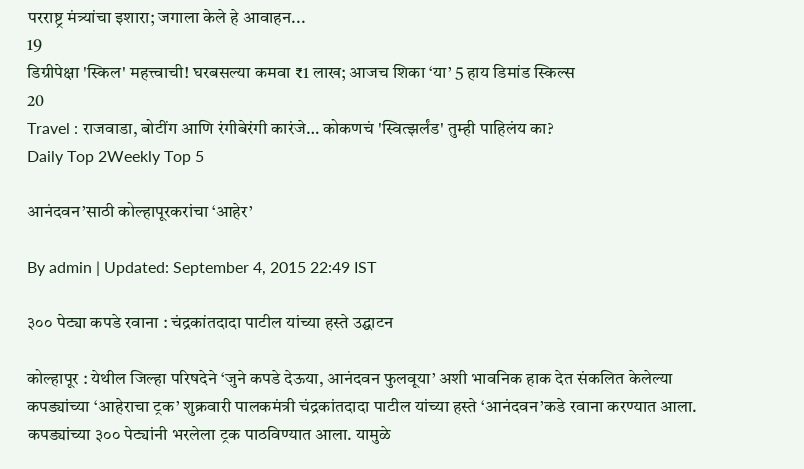परराष्ट्र मंत्र्यांचा इशारा; जगाला केले हे आवाहन...
19
डिग्रीपेक्षा 'स्किल' महत्त्वाची! घरबसल्या कमवा ₹1 लाख; आजच शिका ‘या’ 5 हाय डिमांड स्किल्स
20
Travel : राजवाडा, बोटींग आणि रंगीबेरंगी कारंजे… कोकणचं 'स्वित्झर्लंड' तुम्ही पाहिलंय का?
Daily Top 2Weekly Top 5

आनंदवन’साठी कोल्हापूरकरांचा ‘आहेर’

By admin | Updated: September 4, 2015 22:49 IST

३०० पेट्या कपडे रवाना : चंद्रकांतदादा पाटील यांच्या हस्ते उद्घाटन

कोल्हापूर : येथील जिल्हा परिषदेने ‘जुने कपडे देऊया, आनंदवन फुलवूया’ अशी भावनिक हाक देत संकलित केलेल्या कपड्यांच्या ‘आहेराचा ट्रक’ शुक्रवारी पालकमंत्री चंद्रकांतदादा पाटील यांच्या हस्ते ‘आनंदवन’कडे रवाना करण्यात आला. कपड्यांच्या ३०० पेट्यांनी भरलेला ट्रक पाठविण्यात आला. यामुळे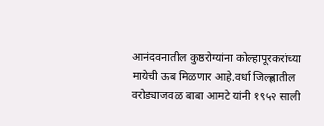आनंदवनातील कुष्ठरोग्यांना कोल्हापूरकरांच्या मायेची ऊब मिळणार आहे.वर्धा जिल्ह्णातील वरोड्याजवळ बाबा आमटे यांनी १९५२ साली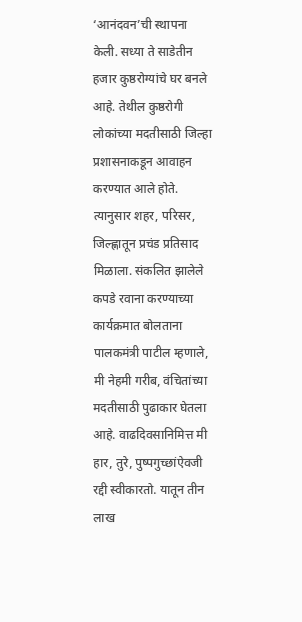‘आनंदवन’ची स्थापना केली. सध्या ते साडेतीन हजार कुष्ठरोग्यांचे घर बनले आहे. तेथील कुष्ठरोगी लोकांच्या मदतीसाठी जिल्हा प्रशासनाकडून आवाहन करण्यात आले होते. त्यानुसार शहर, परिसर, जिल्ह्णातून प्रचंड प्रतिसाद मिळाला. संकलित झालेले कपडे रवाना करण्याच्या कार्यक्रमात बोलताना पालकमंत्री पाटील म्हणाले, मी नेहमी गरीब, वंचितांच्या मदतीसाठी पुढाकार घेतला आहे. वाढदिवसानिमित्त मी हार, तुरे, पुष्पगुच्छांऐवजी रद्दी स्वीकारतो. यातून तीन लाख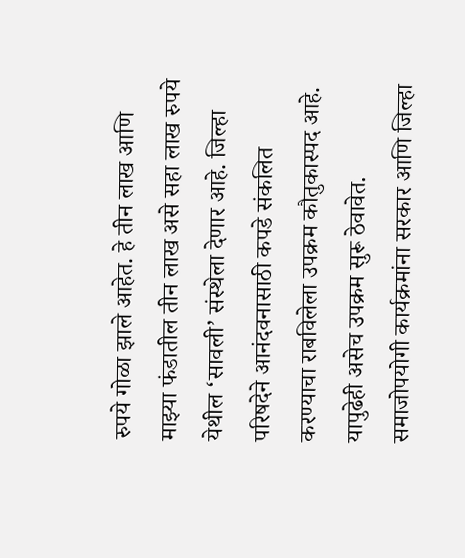रुपये गोळा झाले आहेत. हे तीन लाख आणि माझ्या फंडातील तीन लाख असे सहा लाख रुपये येथील ‘सावली’ संस्थेला देणार आहे. जिल्हा परिषदेने आनंदवनासाठी कपडे संकलित करण्याचा राबविलेला उपक्रम कौतुकास्पद आहे. यापुढेही असेच उपक्रम सुरू ठेवावेत. समाजोपयोगी कार्यक्रमांना सरकार आणि जिल्हा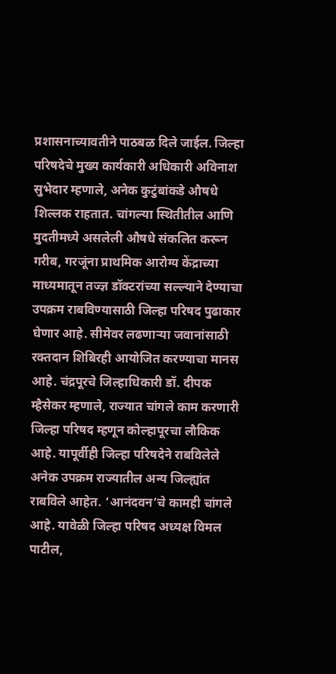प्रशासनाच्यावतीने पाठबळ दिले जाईल. जिल्हा परिषदेचे मुख्य कार्यकारी अधिकारी अविनाश सुभेदार म्हणाले, अनेक कुटुंबांकडे औषधे शिल्लक राहतात. चांगल्या स्थितीतील आणि मुदतीमध्ये असलेली औषधे संकलित करून गरीब, गरजूंना प्राथमिक आरोग्य केंद्राच्या माध्यमातून तज्ज्ञ डॉक्टरांच्या सल्ल्याने देण्याचा उपक्रम राबविण्यासाठी जिल्हा परिषद पुढाकार घेणार आहे. सीमेवर लढणाऱ्या जवानांसाठी रक्तदान शिबिरही आयोजित करण्याचा मानस आहे. चंद्रपूरचे जिल्हाधिकारी डॉ. दीपक म्हैसेकर म्हणाले, राज्यात चांगले काम करणारी जिल्हा परिषद म्हणून कोल्हापूरचा लौकिक आहे. यापूर्वीही जिल्हा परिषदेने राबविलेले अनेक उपक्रम राज्यातील अन्य जिल्ह्यांत राबविले आहेत. ‘आनंदवन’चे कामही चांगले आहे. यावेळी जिल्हा परिषद अध्यक्ष विमल पाटील,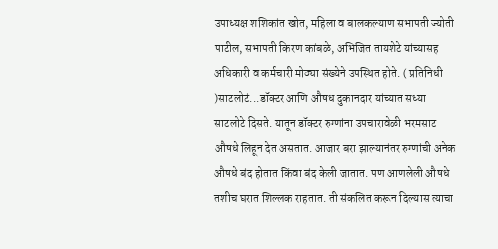उपाध्यक्ष शशिकांत खोत, महिला व बालकल्याण सभापती ज्योती पाटील, सभापती किरण कांबळे, अभिजित तायशेटे यांच्यासह अधिकारी व कर्मचारी मोठ्या संख्येने उपस्थित होते. ( प्रतिनिधी )साटलोटं...डॉक्टर आणि औषध दुकानदार यांच्यात सध्या साटलोटे दिसते. यातून डॉक्टर रुग्णांना उपचारावेळी भरमसाट औषधे लिहून देत असतात. आजार बरा झाल्यानंतर रुग्णांची अनेक औषधे बंद होतात किंवा बंद केली जातात. पण आणलेली औषधे तशीच घरात शिल्लक राहतात. ती संकलित करून दिल्यास त्याचा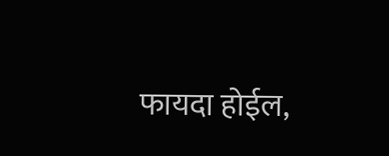फायदा होईल,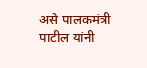असे पालकमंत्री पाटील यांनी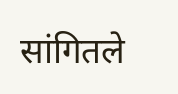सांगितले